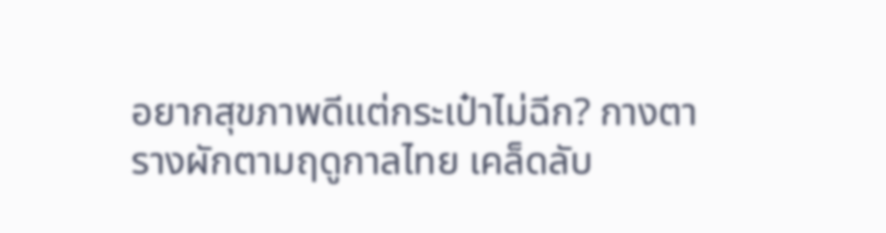อยากสุขภาพดีแต่กระเป๋าไม่ฉีก? กางตารางผักตามฤดูกาลไทย เคล็ดลับ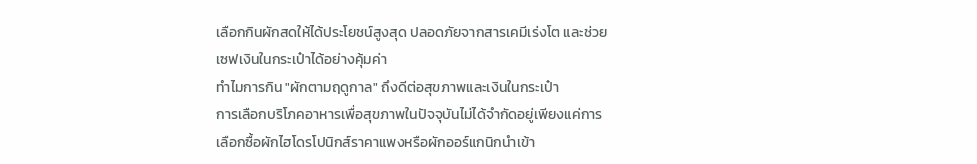เลือกกินผักสดให้ได้ประโยชน์สูงสุด ปลอดภัยจากสารเคมีเร่งโต และช่วยเซฟเงินในกระเป๋าได้อย่างคุ้มค่า
ทำไมการกิน "ผักตามฤดูกาล" ถึงดีต่อสุขภาพและเงินในกระเป๋า
การเลือกบริโภคอาหารเพื่อสุขภาพในปัจจุบันไม่ได้จำกัดอยู่เพียงแค่การเลือกซื้อผักไฮโดรโปนิกส์ราคาแพงหรือผักออร์แกนิกนำเข้า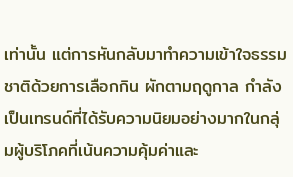เท่านั้น แต่การหันกลับมาทำความเข้าใจธรรมชาติด้วยการเลือกกิน ผักตามฤดูกาล กำลังเป็นเทรนด์ที่ได้รับความนิยมอย่างมากในกลุ่มผู้บริโภคที่เน้นความคุ้มค่าและ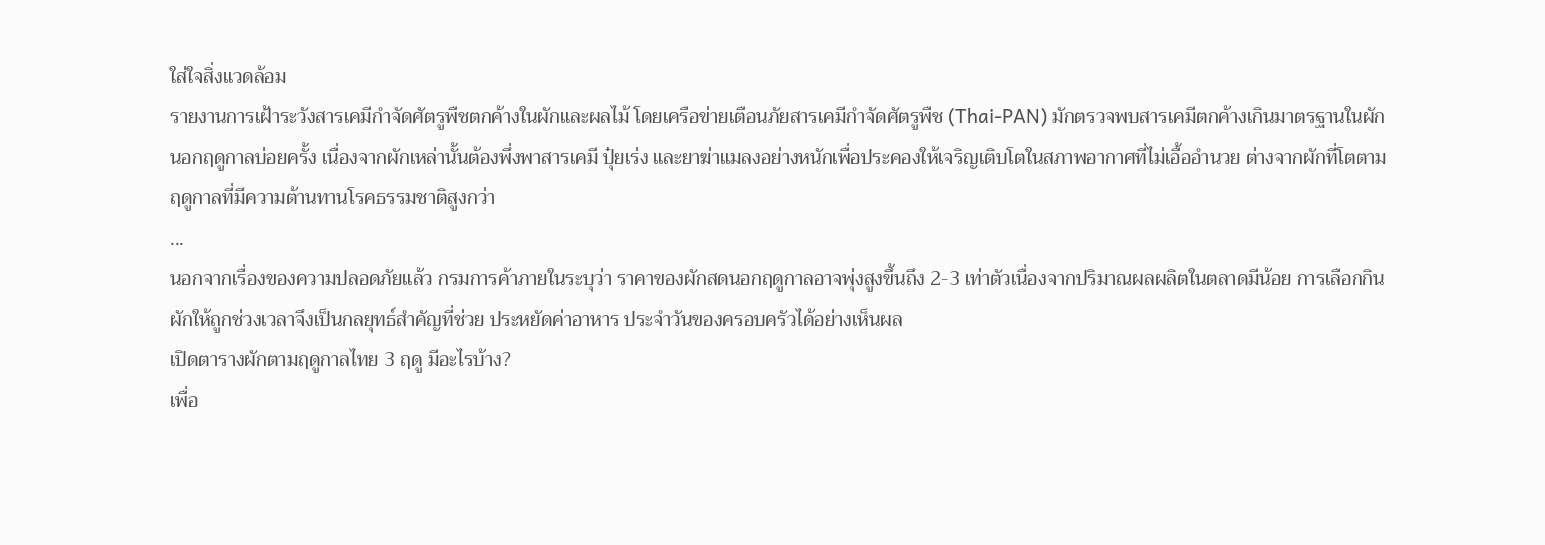ใส่ใจสิ่งแวดล้อม
รายงานการเฝ้าระวังสารเคมีกำจัดศัตรูพืชตกค้างในผักและผลไม้ โดยเครือข่ายเตือนภัยสารเคมีกำจัดศัตรูพืช (Thai-PAN) มักตรวจพบสารเคมีตกค้างเกินมาตรฐานในผักนอกฤดูกาลบ่อยครั้ง เนื่องจากผักเหล่านั้นต้องพึ่งพาสารเคมี ปุ๋ยเร่ง และยาฆ่าแมลงอย่างหนักเพื่อประคองให้เจริญเติบโตในสภาพอากาศที่ไม่เอื้ออำนวย ต่างจากผักที่โตตามฤดูกาลที่มีความต้านทานโรคธรรมชาติสูงกว่า
...
นอกจากเรื่องของความปลอดภัยแล้ว กรมการค้าภายในระบุว่า ราคาของผักสดนอกฤดูกาลอาจพุ่งสูงขึ้นถึง 2-3 เท่าตัวเนื่องจากปริมาณผลผลิตในตลาดมีน้อย การเลือกกินผักให้ถูกช่วงเวลาจึงเป็นกลยุทธ์สำคัญที่ช่วย ประหยัดค่าอาหาร ประจำวันของครอบครัวได้อย่างเห็นผล
เปิดตารางผักตามฤดูกาลไทย 3 ฤดู มีอะไรบ้าง?
เพื่อ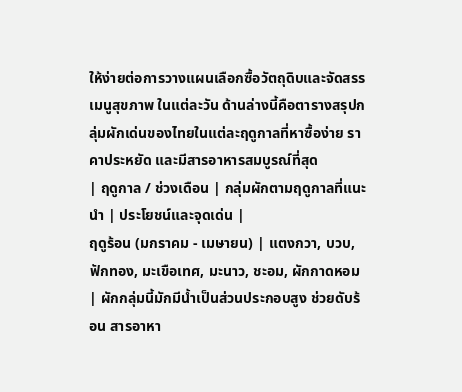ให้ง่ายต่อการวางแผนเลือกซื้อวัตถุดิบและจัดสรร เมนูสุขภาพ ในแต่ละวัน ด้านล่างนี้คือตารางสรุปกลุ่มผักเด่นของไทยในแต่ละฤดูกาลที่หาซื้อง่าย ราคาประหยัด และมีสารอาหารสมบูรณ์ที่สุด
| ฤดูกาล / ช่วงเดือน | กลุ่มผักตามฤดูกาลที่แนะนำ | ประโยชน์และจุดเด่น |
ฤดูร้อน (มกราคม - เมษายน) | แตงกวา, บวบ, ฟักทอง, มะเขือเทศ, มะนาว, ชะอม, ผักกาดหอม | ผักกลุ่มนี้มักมีน้ำเป็นส่วนประกอบสูง ช่วยดับร้อน สารอาหา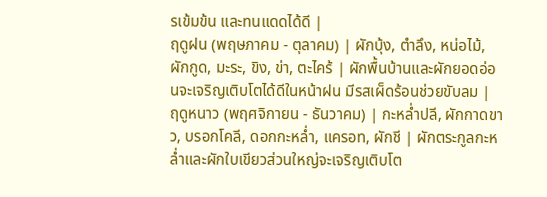รเข้มข้น และทนแดดได้ดี |
ฤดูฝน (พฤษภาคม - ตุลาคม) | ผักบุ้ง, ตำลึง, หน่อไม้, ผักกูด, มะระ, ขิง, ข่า, ตะไคร้ | ผักพื้นบ้านและผักยอดอ่อนจะเจริญเติบโตได้ดีในหน้าฝน มีรสเผ็ดร้อนช่วยขับลม |
ฤดูหนาว (พฤศจิกายน - ธันวาคม) | กะหล่ำปลี, ผักกาดขาว, บรอกโคลี, ดอกกะหล่ำ, แครอท, ผักชี | ผักตระกูลกะหล่ำและผักใบเขียวส่วนใหญ่จะเจริญเติบโต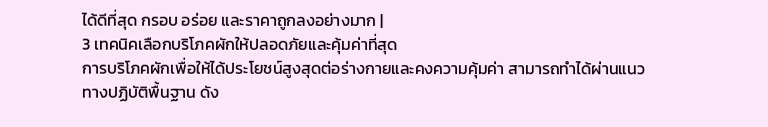ได้ดีที่สุด กรอบ อร่อย และราคาถูกลงอย่างมาก |
3 เทคนิคเลือกบริโภคผักให้ปลอดภัยและคุ้มค่าที่สุด
การบริโภคผักเพื่อให้ได้ประโยชน์สูงสุดต่อร่างกายและคงความคุ้มค่า สามารถทำได้ผ่านแนวทางปฏิบัติพื้นฐาน ดัง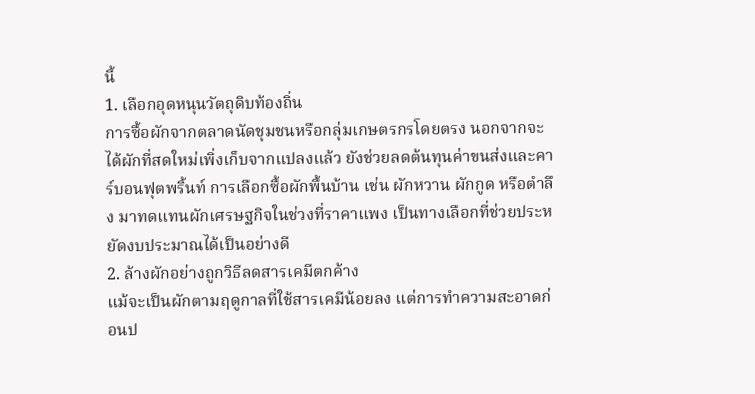นี้
1. เลือกอุดหนุนวัตถุดิบท้องถิ่น
การซื้อผักจากตลาดนัดชุมชนหรือกลุ่มเกษตรกรโดยตรง นอกจากจะได้ผักที่สดใหม่เพิ่งเก็บจากแปลงแล้ว ยังช่วยลดต้นทุนค่าขนส่งและคาร์บอนฟุตพริ้นท์ การเลือกซื้อผักพื้นบ้าน เช่น ผักหวาน ผักกูด หรือตำลึง มาทดแทนผักเศรษฐกิจในช่วงที่ราคาแพง เป็นทางเลือกที่ช่วยประหยัดงบประมาณได้เป็นอย่างดี
2. ล้างผักอย่างถูกวิธีลดสารเคมีตกค้าง
แม้จะเป็นผักตามฤดูกาลที่ใช้สารเคมีน้อยลง แต่การทำความสะอาดก่อนป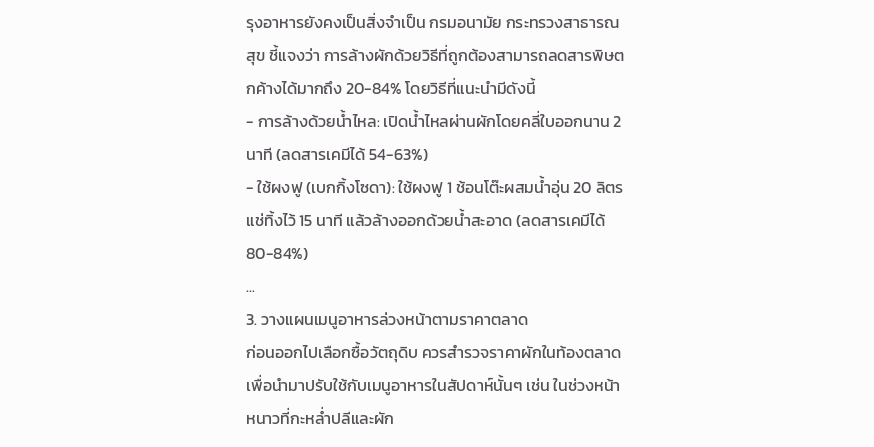รุงอาหารยังคงเป็นสิ่งจำเป็น กรมอนามัย กระทรวงสาธารณสุข ชี้แจงว่า การล้างผักด้วยวิธีที่ถูกต้องสามารถลดสารพิษตกค้างได้มากถึง 20-84% โดยวิธีที่แนะนำมีดังนี้
- การล้างด้วยน้ำไหล: เปิดน้ำไหลผ่านผักโดยคลี่ใบออกนาน 2 นาที (ลดสารเคมีได้ 54-63%)
- ใช้ผงฟู (เบกกิ้งโซดา): ใช้ผงฟู 1 ช้อนโต๊ะผสมน้ำอุ่น 20 ลิตร แช่ทิ้งไว้ 15 นาที แล้วล้างออกด้วยน้ำสะอาด (ลดสารเคมีได้ 80-84%)
...
3. วางแผนเมนูอาหารล่วงหน้าตามราคาตลาด
ก่อนออกไปเลือกซื้อวัตถุดิบ ควรสำรวจราคาผักในท้องตลาดเพื่อนำมาปรับใช้กับเมนูอาหารในสัปดาห์นั้นๆ เช่น ในช่วงหน้าหนาวที่กะหล่ำปลีและผัก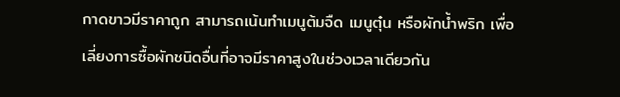กาดขาวมีราคาถูก สามารถเน้นทำเมนูต้มจืด เมนูตุ๋น หรือผักน้ำพริก เพื่อเลี่ยงการซื้อผักชนิดอื่นที่อาจมีราคาสูงในช่วงเวลาเดียวกัน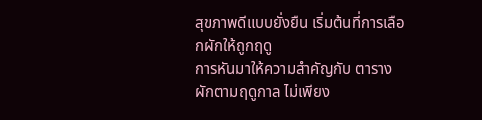สุขภาพดีแบบยั่งยืน เริ่มต้นที่การเลือกผักให้ถูกฤดู
การหันมาให้ความสำคัญกับ ตารางผักตามฤดูกาล ไม่เพียง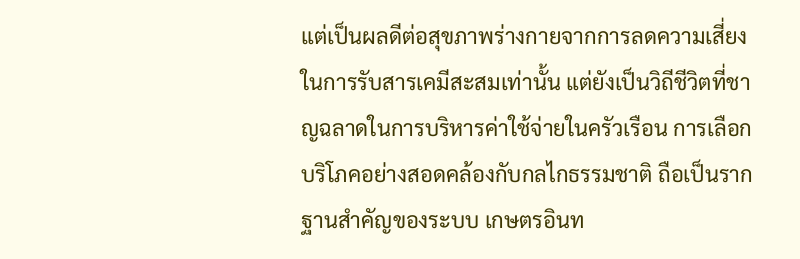แต่เป็นผลดีต่อสุขภาพร่างกายจากการลดความเสี่ยงในการรับสารเคมีสะสมเท่านั้น แต่ยังเป็นวิถีชีวิตที่ชาญฉลาดในการบริหารค่าใช้จ่ายในครัวเรือน การเลือกบริโภคอย่างสอดคล้องกับกลไกธรรมชาติ ถือเป็นรากฐานสำคัญของระบบ เกษตรอินท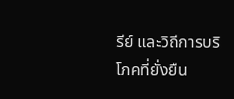รีย์ และวิถีการบริโภคที่ยั่งยืน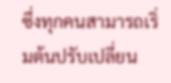ซึ่งทุกคนสามารถเริ่มต้นปรับเปลี่ยน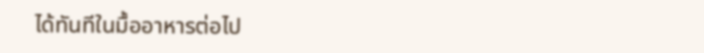ได้ทันทีในมื้ออาหารต่อไป